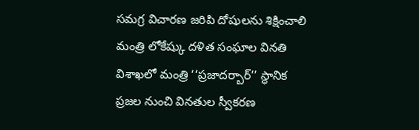సమగ్ర విచారణ జరిపి దోషులను శిక్షించాలి మంత్రి లోకేష్కు దళిత సంఘాల వినతి విశాఖలో మంత్రి ‘‘ప్రజాదర్బార్’’ స్థానిక ప్రజల నుంచి వినతుల స్వీకరణ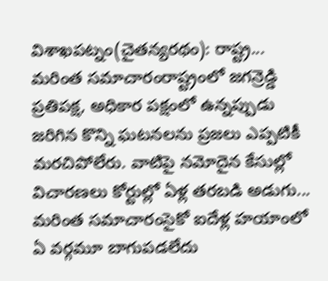విశాఖపట్నం(చైతన్యరథం): రాష్ట్ర...
మరింత సమాచారంరాష్ట్రంలో జగన్రెడ్డి ప్రతిపక్ష, అధికార పక్షంలో ఉన్నప్పుడు జరిగిన కొన్ని ఘటనలను ప్రజలు ఎప్పటికీ మరచిపోలేరు. వాటిపై నమోదైన కేసుల్లో విచారణలు కోర్టుల్లో ఏళ్ల తరబడి అడుగు...
మరింత సమాచారంసైకో ఐదేళ్ల హయాంలో ఏ వర్గమూ బాగుపడలేదు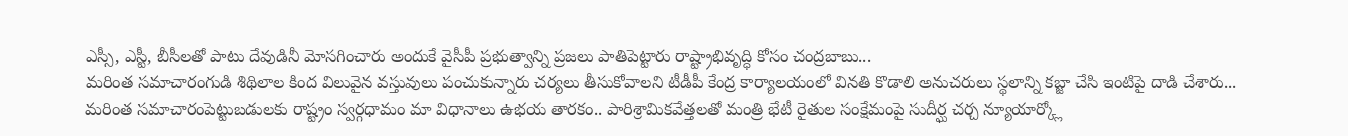ఎస్సీ, ఎస్టీ, బీసీలతో పాటు దేవుడినీ మోసగించారు అందుకే వైసీపీ ప్రభుత్వాన్ని ప్రజలు పాతిపెట్టారు రాష్ట్రాభివృద్ధి కోసం చంద్రబాబు...
మరింత సమాచారంగుడి శిథిలాల కింద విలువైన వస్తువులు పంచుకున్నారు చర్యలు తీసుకోవాలని టీడీపీ కేంద్ర కార్యాలయంలో వినతి కొడాలి అనుచరులు స్థలాన్ని కబ్జా చేసి ఇంటిపై దాడి చేశారు...
మరింత సమాచారంపెట్టుబడులకు రాష్ట్రం స్వర్గధామం మా విధానాలు ఉభయ తారకం.. పారిశ్రామికవేత్తలతో మంత్రి భేటీ రైతుల సంక్షేమంపై సుదీర్ఘ చర్చ న్యూయార్క్లో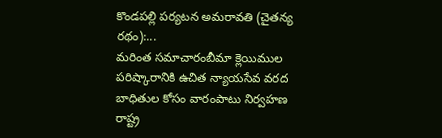కొండపల్లి పర్యటన అమరావతి (చైతన్య రథం):...
మరింత సమాచారంబీమా క్లెయిముల పరిష్కారానికి ఉచిత న్యాయసేవ వరద బాధితుల కోసం వారంపాటు నిర్వహణ రాష్ట్ర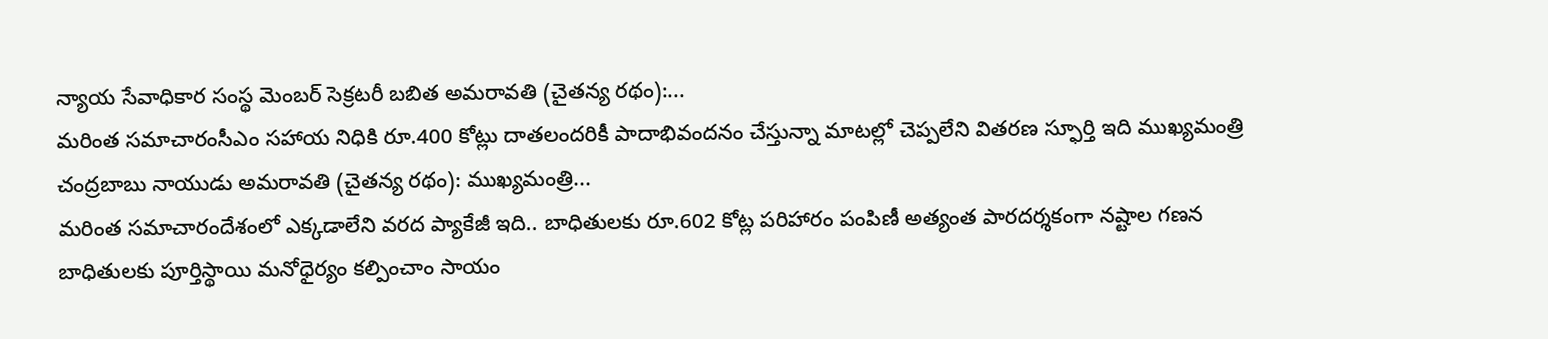న్యాయ సేవాధికార సంస్థ మెంబర్ సెక్రటరీ బబిత అమరావతి (చైతన్య రథం):...
మరింత సమాచారంసీఎం సహాయ నిధికి రూ.400 కోట్లు దాతలందరికీ పాదాభివందనం చేస్తున్నా మాటల్లో చెప్పలేని వితరణ స్ఫూర్తి ఇది ముఖ్యమంత్రి చంద్రబాబు నాయుడు అమరావతి (చైతన్య రథం): ముఖ్యమంత్రి...
మరింత సమాచారందేశంలో ఎక్కడాలేని వరద ప్యాకేజీ ఇది.. బాధితులకు రూ.602 కోట్ల పరిహారం పంపిణీ అత్యంత పారదర్శకంగా నష్టాల గణన బాధితులకు పూర్తిస్థాయి మనోధైర్యం కల్పించాం సాయం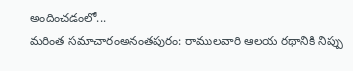అందించడంలో...
మరింత సమాచారంఅనంతపురం: రాములవారి ఆలయ రథానికి నిప్పు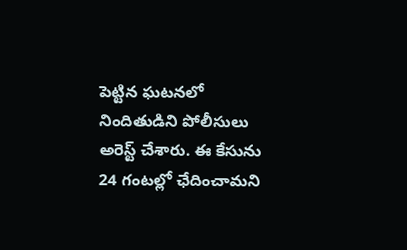పెట్టిన ఘటనలో నిందితుడిని పోలీసులు అరెస్ట్ చేశారు. ఈ కేసును 24 గంటల్లో ఛేదించామని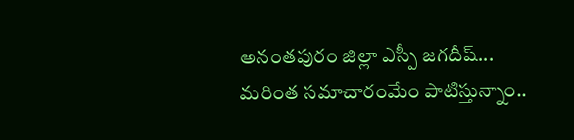అనంతపురం జిల్లా ఎస్పీ జగదీష్...
మరింత సమాచారంమేం పాటిస్తున్నాం..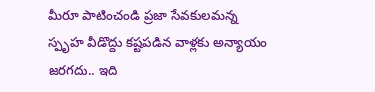మీరూ పాటించండి ప్రజా సేవకులమన్న స్పృహ వీడొద్దు కష్టపడిన వాళ్లకు అన్యాయం జరగదు.. ఇది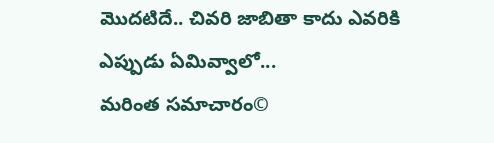మొదటిదే.. చివరి జాబితా కాదు ఎవరికి ఎప్పుడు ఏమివ్వాలో...
మరింత సమాచారం©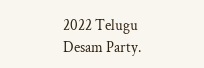2022 Telugu Desam Party.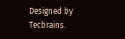Designed by Tecbrains.